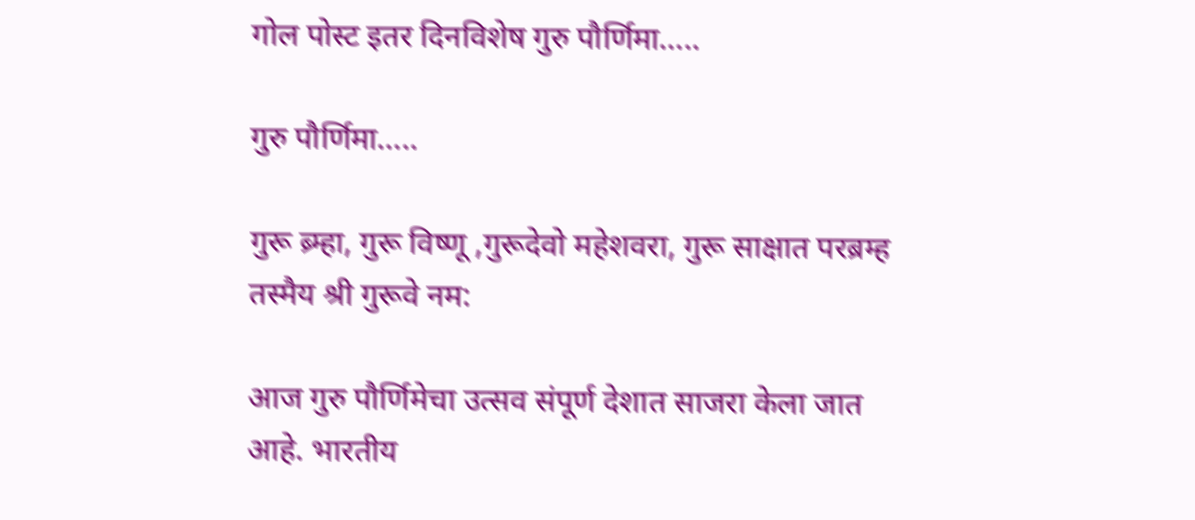गोल पोस्ट इतर दिनविशेष गुरु पौर्णिमा…..

गुरु पौर्णिमा…..

गुरू ब्र्म्हा, गुरू विष्णू ,गुरूदेवो महेशवरा, गुरू साक्षात परब्रम्ह तस्मैय श्री गुरूवे नम:

आज गुरु पौर्णिमेचा उत्सव संपूर्ण देशात साजरा केला जात आहे. भारतीय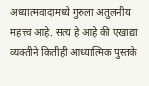अध्यात्मवादामध्ये गुरुला अतुलनीय महत्त्व आहे. सत्य हे आहे की एखाद्या व्यक्तीने कितीही आध्यात्मिक पुस्तके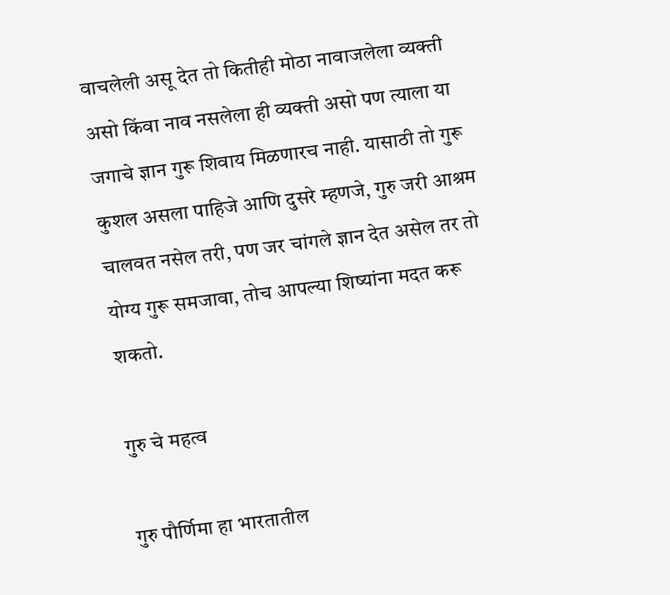वाचलेली असू देत तो कितीही मोठा नावाजलेला व्यक्ती असो किंवा नाव नसलेला ही व्यक्ती असो पण त्याला या जगाचे ज्ञान गुरू शिवाय मिळणारच नाही. यासाठी तो गुरू कुशल असला पाहिजे आणि दुसरे म्हणजे, गुरु जरी आश्रम चालवत नसेल तरी, पण जर चांगले ज्ञान देत असेल तर तो योग्य गुरू समजावा, तोच आपल्या शिष्यांना मदत करू शकतो.

गुरु चे महत्व

गुरु पौर्णिमा हा भारतातील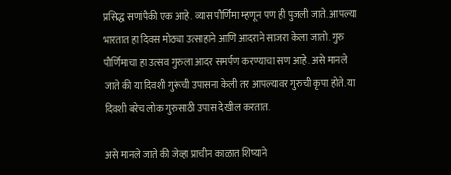प्रसिद्ध सणांपैकी एक आहे. व्यास पौर्णिमा म्हणून पण ही पुजली जाते. आपल्या भारतात हा दिवस मोठ्या उत्साहाने आणि आदराने साजरा केला जातो. गुरु पौर्णिमाचा हा उत्सव गुरुला आदर समर्पण करण्याचा सण आहे. असे मानले जाते की या दिवशी गुरूंची उपासना केली तर आपल्यावर गुरुची कृपा होते. या दिवशी बरेच लोक गुरुसाठी उपास देखील करतात.

असे मानले जाते की जेव्हा प्राचीन काळात शिष्याने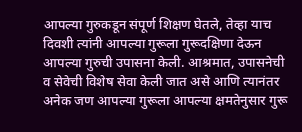आपल्या गुरुकडून संपूर्ण शिक्षण घेतले, तेव्हा याच दिवशी त्यांनी आपल्या गुरूला गुरूदक्षिणा देऊन आपल्या गुरुची उपासना केली. आश्रमात, उपासनेची व सेवेची विशेष सेवा केली जात असे आणि त्यानंतर अनेक जण आपल्या गुरूला आपल्या क्षमतेनुसार गुरू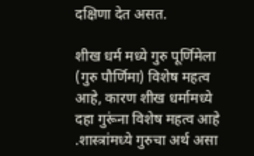दक्षिणा देत असत.

शीख धर्म मध्ये गुरु पूर्णिमेला (गुरु पौर्णिमा) विशेष महत्व आहे, कारण शीख धर्मामध्ये दहा गुरूंना विशेष महत्व आहे .शास्त्रांमध्ये गुरुचा अर्थ असा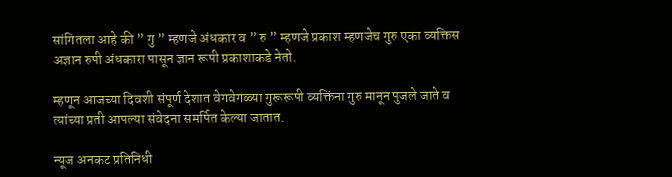सांगितला आहे की ” गु ” म्हणजे अंधकार व ” रु ” म्हणजे प्रकाश म्हणजेच गुरु एका व्यक्तिस अज्ञान रुपी अंधकारा पासून ज्ञान रूपी प्रकाशाकडे नेतो.

म्हणून आजच्या दिवशी संपूर्ण देशात वेगवेगळ्या गुरूरूपी व्यक्तिंना गुरु मानून पुजले जाते व त्यांच्या प्रती आपल्या संवेदना समर्पित केल्या जातात.

न्यूज अनकट प्रतिनिधी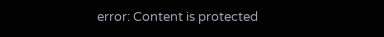error: Content is protected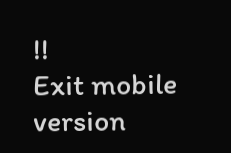!!
Exit mobile version